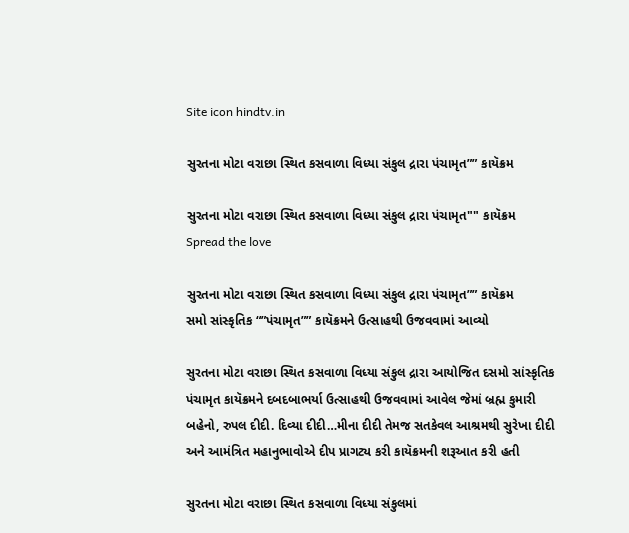Site icon hindtv.in

સુરતના મોટા વરાછા સ્થિત કસવાળા વિધ્યા સંકુલ દ્રારા પંચામૃત”” કાયૅક્રમ

સુરતના મોટા વરાછા સ્થિત કસવાળા વિધ્યા સંકુલ દ્રારા પંચામૃત"" કાયૅક્રમ
Spread the love

સુરતના મોટા વરાછા સ્થિત કસવાળા વિધ્યા સંકુલ દ્રારા પંચામૃત”” કાયૅક્રમ
સમો સાંસ્કૃતિક “”પંચામૃત”” કાયૅક્રમને ઉત્સાહથી ઉજવવામાં આવ્યો

સુરતના મોટા વરાછા સ્થિત કસવાળા વિધ્યા સંકુલ દ્રારા આયોજિત દસમો સાંસ્કૃતિક પંચામૃત કાયૅક્રમને દબદબાભર્યા ઉત્સાહથી ઉજવવામાં આવેલ જેમાં બ્રહ્મ કુમારી બહેનો, રુપલ દીદી. દિવ્યા દીદી…મીના દીદી તેમજ સતકેવલ આશ્રમથી સુરેખા દીદી અને આમંત્રિત મહાનુભાવોએ દીપ પ્રાગટ્ય કરી કાયૅક્રમની શરૂઆત કરી હતી

સુરતના મોટા વરાછા સ્થિત કસવાળા વિધ્યા સંકુલમાં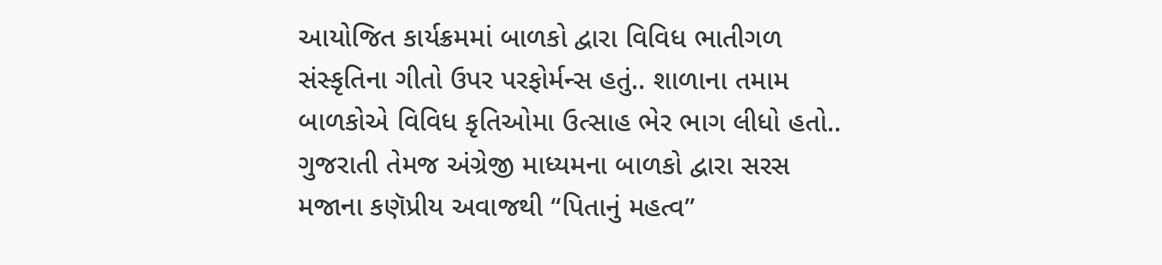આયોજિત કાર્યક્રમમાં બાળકો દ્વારા વિવિધ ભાતીગળ સંસ્કૃતિના ગીતો ઉપર પરફોર્મન્સ હતું.. શાળાના તમામ બાળકોએ વિવિધ કૃતિઓમા ઉત્સાહ ભેર ભાગ લીધો હતો.. ગુજરાતી તેમજ અંગ્રેજી માધ્યમના બાળકો દ્વારા સરસ મજાના કણૅપ્રીય અવાજથી “પિતાનું મહત્વ”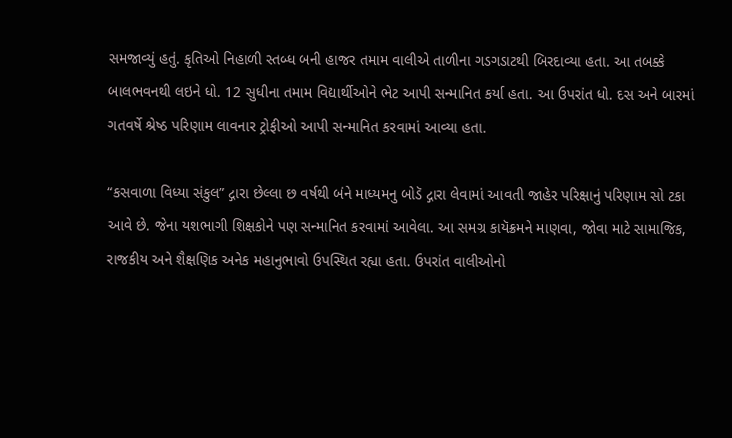સમજાવ્યું હતું. કૃતિઓ નિહાળી સ્તબ્ધ બની હાજર તમામ વાલીએ તાળીના ગડગડાટથી બિરદાવ્યા હતા. આ તબક્કે બાલભવનથી લઇને ધો. 12 સુધીના તમામ વિદ્યાર્થીઓને ભેટ આપી સન્માનિત કર્યા હતા. આ ઉપરાંત ધો. દસ અને બારમાં ગતવર્ષે શ્રેષ્ઠ પરિણામ લાવનાર ટ્રોફીઓ આપી સન્માનિત કરવામાં આવ્યા હતા.

“કસવાળા વિધ્યા સંકુલ” દ્ગારા છેલ્લા છ વર્ષથી બંને માધ્યમનુ બોડૅ દ્ગારા લેવામાં આવતી જાહેર પરિક્ષાનું પરિણામ સો ટકા આવે છે. જેના યશભાગી શિક્ષકોને પણ સન્માનિત કરવામાં આવેલા. આ સમગ્ર કાયૅક્રમને માણવા, જોવા માટે સામાજિક, રાજકીય અને શૈક્ષણિક અનેક મહાનુભાવો ઉપસ્થિત રહ્યા હતા. ઉપરાંત વાલીઓનો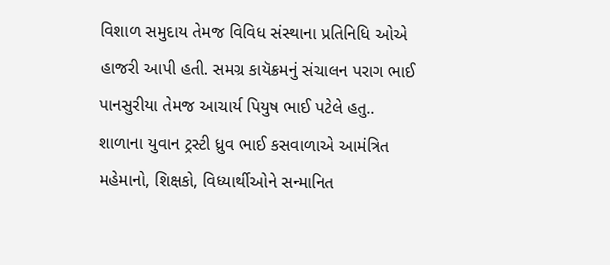વિશાળ સમુદાય તેમજ વિવિધ સંસ્થાના પ્રતિનિધિ ઓએ હાજરી આપી હતી. સમગ્ર કાયૅક્રમનું સંચાલન પરાગ ભાઈ પાનસુરીયા તેમજ આચાર્ય પિયુષ ભાઈ પટેલે હતુ.. શાળાના યુવાન ટ્રસ્ટી ધ્રુવ ભાઈ કસવાળાએ આમંત્રિત મહેમાનો, શિક્ષકો, વિધ્યાર્થીઓને સન્માનિત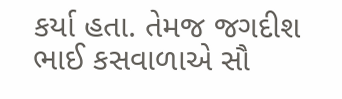કર્યા હતા. તેમજ જગદીશ ભાઈ કસવાળાએ સૌ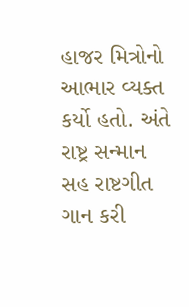હાજર મિત્રોનો આભાર વ્યક્ત કર્યો હતો. અંતે રાષ્ટ્ર સન્માન સહ રાષ્ટગીત ગાન કરી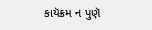કાયૅક્રમ ન પુણૅ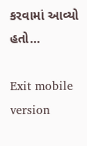કરવામાં આવ્યો હતો…

Exit mobile version